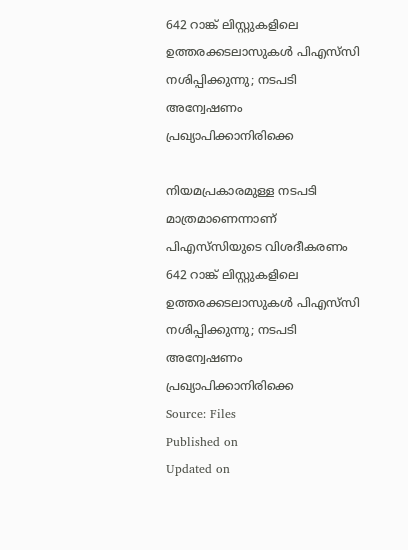642 റാങ്ക് ലിസ്റ്റുകളിലെ ഉത്തരക്കടലാസുകള്‍ പിഎസ്‌സി നശിപ്പിക്കുന്നു; നടപടി അന്വേഷണം പ്രഖ്യാപിക്കാനിരിക്കെ

നിയമപ്രകാരമുള്ള നടപടി മാത്രമാണെന്നാണ് പിഎസ്‌സിയുടെ വിശദീകരണം
642 റാങ്ക് ലിസ്റ്റുകളിലെ ഉത്തരക്കടലാസുകള്‍ പിഎസ്‌സി നശിപ്പിക്കുന്നു; നടപടി അന്വേഷണം പ്രഖ്യാപിക്കാനിരിക്കെ
Source: Files
Published on
Updated on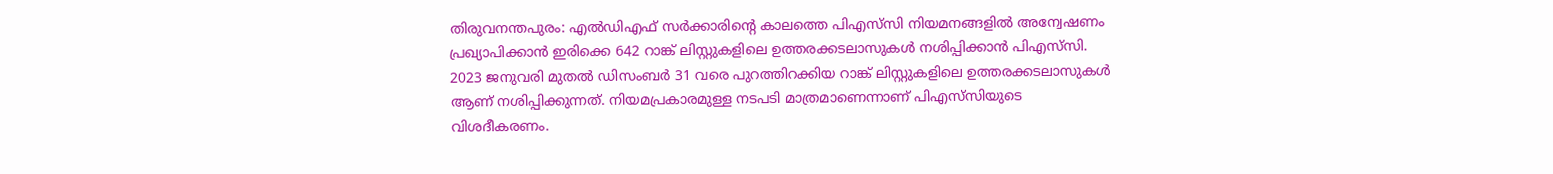തിരുവനന്തപുരം: എൽഡിഎഫ് സർക്കാരിൻ്റെ കാലത്തെ പിഎസ്‌സി നിയമനങ്ങളിൽ അന്വേഷണം പ്രഖ്യാപിക്കാൻ ഇരിക്കെ 642 റാങ്ക് ലിസ്റ്റുകളിലെ ഉത്തരക്കടലാസുകൾ നശിപ്പിക്കാൻ പിഎസ്‌സി. 2023 ജനുവരി മുതൽ ഡിസംബർ 31 വരെ പുറത്തിറക്കിയ റാങ്ക് ലിസ്റ്റുകളിലെ ഉത്തരക്കടലാസുകള്‍ ആണ് നശിപ്പിക്കുന്നത്. നിയമപ്രകാരമുള്ള നടപടി മാത്രമാണെന്നാണ് പിഎസ്‌സിയുടെ വിശദീകരണം.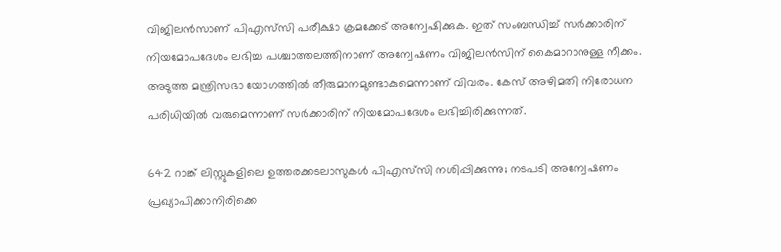വിജിലന്‍സാണ് പിഎസ്‌സി പരീക്ഷാ ക്രമക്കേട് അന്വേഷിക്കുക. ഇത് സംബന്ധിച്ച് സര്‍ക്കാരിന് നിയമോപദേശം ലഭിച്ച പശ്ചാത്തലത്തിനാണ് അന്വേഷണം വിജിലന്‍സിന് കൈമാറാനുള്ള നീക്കം. അടുത്ത മന്ത്രിസഭാ യോഗത്തില്‍ തീരുമാനമുണ്ടാകുമെന്നാണ് വിവരം. കേസ് അഴിമതി നിരോധന പരിധിയില്‍ വരുമെന്നാണ് സര്‍ക്കാരിന് നിയമോപദേശം ലഭിച്ചിരിക്കുന്നത്.

642 റാങ്ക് ലിസ്റ്റുകളിലെ ഉത്തരക്കടലാസുകള്‍ പിഎസ്‌സി നശിപ്പിക്കുന്നു; നടപടി അന്വേഷണം പ്രഖ്യാപിക്കാനിരിക്കെ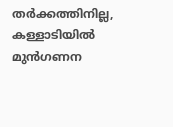തർക്കത്തിനില്ല, കള്ളാടിയിൽ മുൻഗണന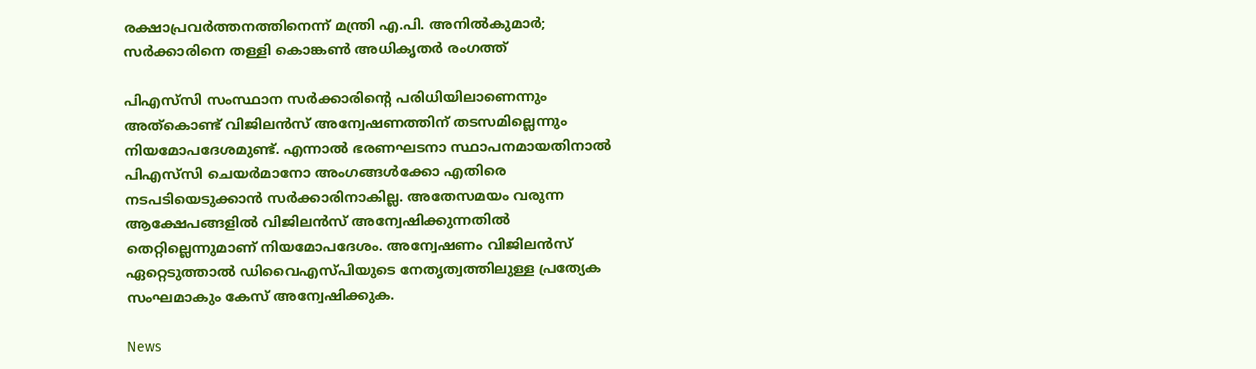രക്ഷാപ്രവർത്തനത്തിനെന്ന് മന്ത്രി എ.പി. അനിൽകുമാർ; സർക്കാരിനെ തള്ളി കൊങ്കൺ അധികൃതർ രംഗത്ത്

പിഎസ്‌സി സംസ്ഥാന സര്‍ക്കാരിന്റെ പരിധിയിലാണെന്നും അത്‌കൊണ്ട് വിജിലന്‍സ് അന്വേഷണത്തിന് തടസമില്ലെന്നും നിയമോപദേശമുണ്ട്. എന്നാല്‍ ഭരണഘടനാ സ്ഥാപനമായതിനാല്‍ പിഎസ്‌സി ചെയര്‍മാനോ അംഗങ്ങള്‍ക്കോ എതിരെ നടപടിയെടുക്കാന്‍ സര്‍ക്കാരിനാകില്ല. അതേസമയം വരുന്ന ആക്ഷേപങ്ങളില്‍ വിജിലന്‍സ് അന്വേഷിക്കുന്നതില്‍ തെറ്റില്ലെന്നുമാണ് നിയമോപദേശം. അന്വേഷണം വിജിലന്‍സ് ഏറ്റെടുത്താല്‍ ഡിവൈഎസ്പിയുടെ നേതൃത്വത്തിലുള്ള പ്രത്യേക സംഘമാകും കേസ് അന്വേഷിക്കുക.

News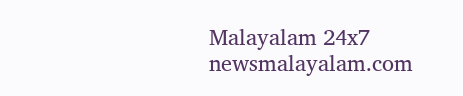Malayalam 24x7
newsmalayalam.com